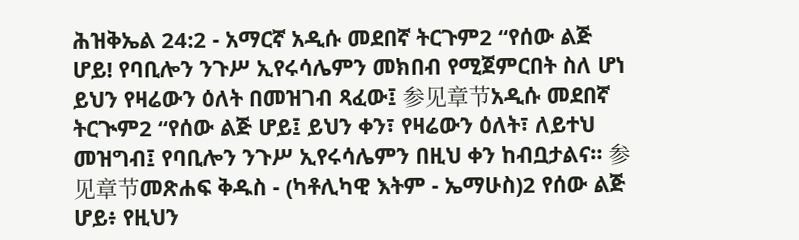ሕዝቅኤል 24:2 - አማርኛ አዲሱ መደበኛ ትርጉም2 “የሰው ልጅ ሆይ! የባቢሎን ንጉሥ ኢየሩሳሌምን መክበብ የሚጀምርበት ስለ ሆነ ይህን የዛሬውን ዕለት በመዝገብ ጻፈው፤ 参见章节አዲሱ መደበኛ ትርጒም2 “የሰው ልጅ ሆይ፤ ይህን ቀን፣ የዛሬውን ዕለት፣ ለይተህ መዝግብ፤ የባቢሎን ንጉሥ ኢየሩሳሌምን በዚህ ቀን ከብቧታልና። 参见章节መጽሐፍ ቅዱስ - (ካቶሊካዊ እትም - ኤማሁስ)2 የሰው ልጅ ሆይ፥ የዚህን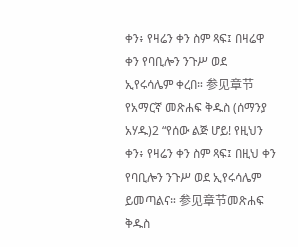ቀን፥ የዛሬን ቀን ስም ጻፍ፤ በዛሬዋ ቀን የባቢሎን ንጉሥ ወደ ኢየሩሳሌም ቀረበ። 参见章节የአማርኛ መጽሐፍ ቅዱስ (ሰማንያ አሃዱ)2 “የሰው ልጅ ሆይ! የዚህን ቀን፥ የዛሬን ቀን ስም ጻፍ፤ በዚህ ቀን የባቢሎን ንጉሥ ወደ ኢየሩሳሌም ይመጣልና። 参见章节መጽሐፍ ቅዱስ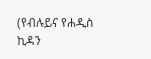(የብሉይና የሐዲስ ኪዳን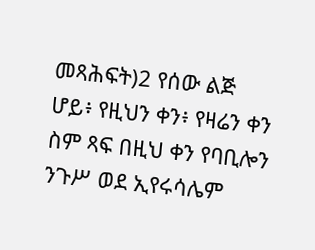መጻሕፍት)2 የሰው ልጅ ሆይ፥ የዚህን ቀን፥ የዛሬን ቀን ስም ጻፍ በዚህ ቀን የባቢሎን ንጉሥ ወደ ኢየሩሳሌም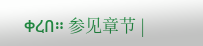ቀረበ። 参见章节 |